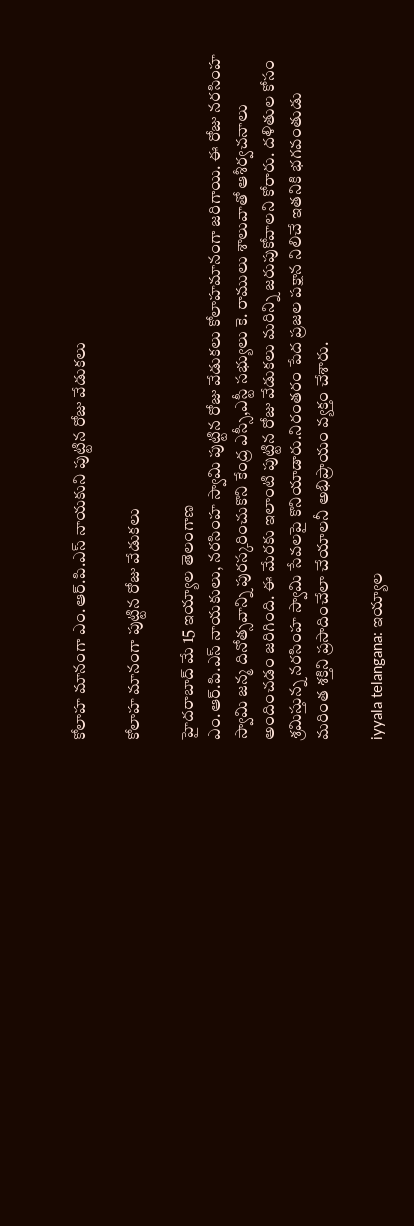కోలాహ మానంగా ఎం.ఆర్.పి.ఎస్ నాయకుని పుట్టిన రోజు వేడుకలు

కోలాహ మానంగా పుట్టిన రోజు వేడుకలు

హైదరాబాద్ మే 15 ఇయ్యాల తెలంగాణ
ఎం.ఆర్.పి.ఎస్ నాయకులు, నరసింహ స్వామి పుట్టిన రోజు వేడుకలు కోలాహమానంగా జరిగాయి. ఈ రోజు నరసింహ స్వామి జన్మ దినోత్సవాన్ని పురస్కరించుకొని కేంద్ర ఎస్సీ,ఎస్టీ సభ్యులు కె. రాములు శాలువాతో ఆశీర్వచనాలు అందించడం జరిగింది. ఈ మేరకు ఇలాంటి పుట్టిన రోజు వేడుకలు మరిన్ని జరుపుకోవాలని కోరారు. దళితుల కోసం శ్రమిస్తున్న నరసింహ స్వామి సేవలపై కొనియాడారు.నిరంతరం పేద ప్రజల పక్షాన నిలిచే ఇతనికి భగవంతుడు మరింత శక్తిని ప్రసాదించేలా చేయాలనీ అభిప్రాయం వ్యక్తం చేశారు.

iyyala telangana: ఇయ్యాల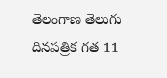తెలంగాణ తెలుగు దినపత్రిక గత 11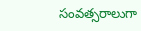సంవత్సరాలుగా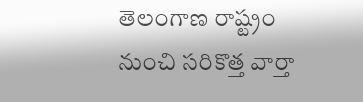తెలంగాణ రాష్ట్రం నుంచి సరికొత్త వార్తా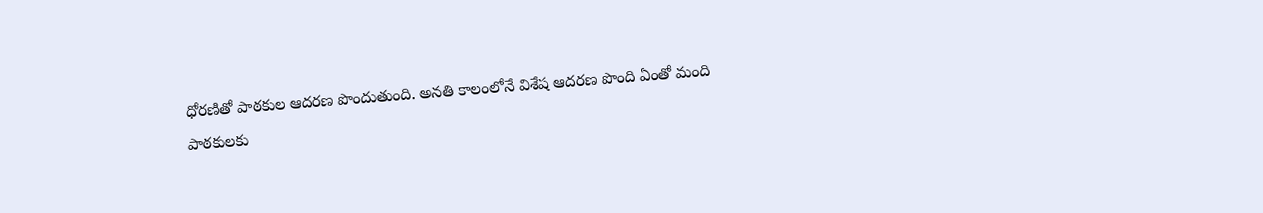ధోరణితో పాఠకుల ఆదరణ పొందుతుంది. అనతి కాలంలోనే విశేష ఆదరణ పొంది ఏంతో మంది పాఠకులకు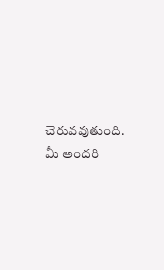చెరువవుతుంది. మీ అందరి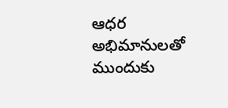ఆధర అభిమానులతో ముందుకు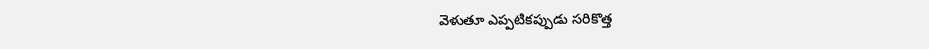వెళుతూ ఎప్పటికప్పుడు సరికొత్త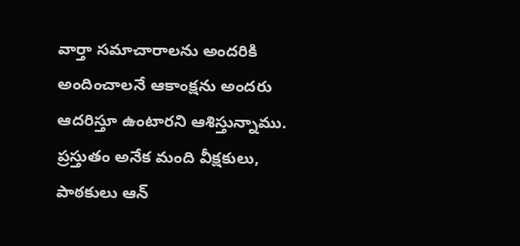వార్తా సమాచారాలను అందరికి అందించాలనే ఆకాంక్షను అందరు ఆదరిస్తూ ఉంటారని ఆశిస్తున్నాము. ప్రస్తుతం అనేక మంది వీక్షకులు, పాఠకులు ఆన్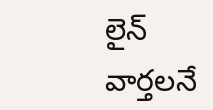లైన్ వార్తలనే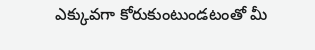ఎక్కువగా కోరుకుంటుండటంతో మీ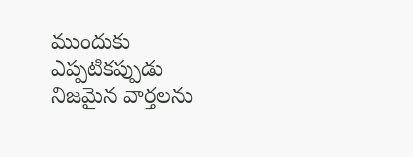ముందుకు ఎప్పటికప్పుడు నిజమైన వార్తలను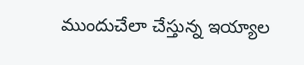ముందుచేలా చేస్తున్న ఇయ్యాల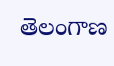తెలంగాణ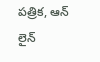పత్రిక, ఆన్ లైన్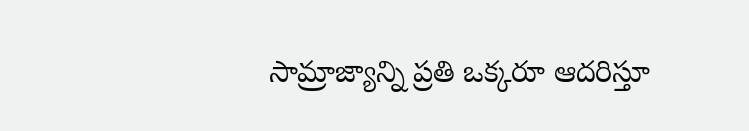సామ్రాజ్యాన్ని ప్రతి ఒక్కరూ ఆదరిస్తూ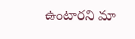ఉంటారని మా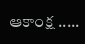ఆకాంక్ష .....